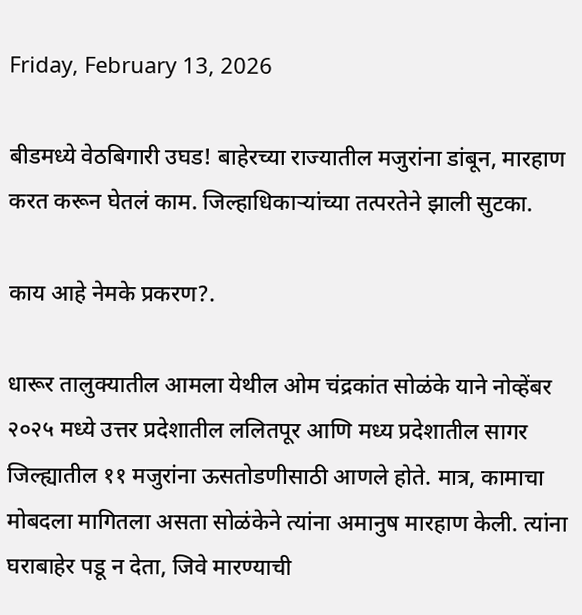Friday, February 13, 2026

बीडमध्ये वेठबिगारी उघड! बाहेरच्या राज्यातील मजुरांना डांबून, मारहाण करत करून घेतलं काम. जिल्हाधिकाऱ्यांच्या तत्परतेने झाली सुटका.

काय आहे नेमके प्रकरण?.

धारूर तालुक्यातील आमला येथील ओम चंद्रकांत सोळंके याने नोव्हेंबर २०२५ मध्ये उत्तर प्रदेशातील ललितपूर आणि मध्य प्रदेशातील सागर जिल्ह्यातील ११ मजुरांना ऊसतोडणीसाठी आणले होते. मात्र, कामाचा मोबदला मागितला असता सोळंकेने त्यांना अमानुष मारहाण केली. त्यांना घराबाहेर पडू न देता, जिवे मारण्याची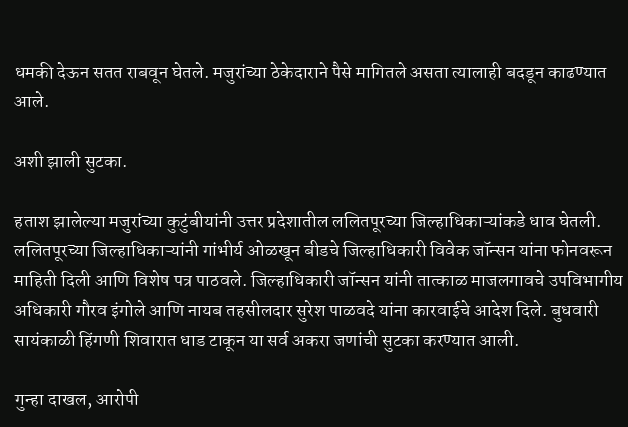धमकी देऊन सतत राबवून घेतले. मजुरांच्या ठेकेदाराने पैसे मागितले असता त्यालाही बदडून काढण्यात आले.

अशी झाली सुटका.

हताश झालेल्या मजुरांच्या कुटुंबीयांनी उत्तर प्रदेशातील ललितपूरच्या जिल्हाधिकाऱ्यांकडे धाव घेतली. ललितपूरच्या जिल्हाधिकाऱ्यांनी गांभीर्य ओळखून बीडचे जिल्हाधिकारी विवेक जॉन्सन यांना फोनवरून माहिती दिली आणि विशेष पत्र पाठवले. जिल्हाधिकारी जॉन्सन यांनी तात्काळ माजलगावचे उपविभागीय अधिकारी गौरव इंगोले आणि नायब तहसीलदार सुरेश पाळवदे यांना कारवाईचे आदेश दिले. बुधवारी सायंकाळी हिंगणी शिवारात धाड टाकून या सर्व अकरा जणांची सुटका करण्यात आली.

गुन्हा दाखल, आरोपी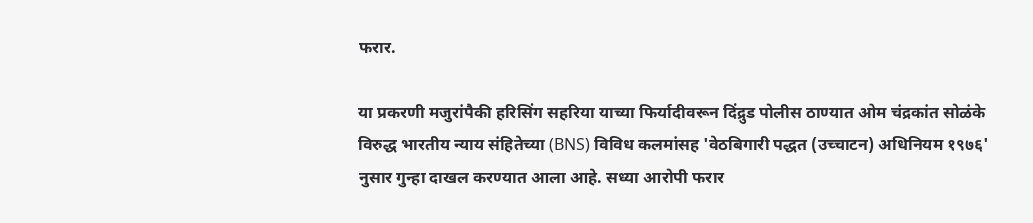फरार.

या प्रकरणी मजुरांपैकी हरिसिंग सहरिया याच्या फिर्यादीवरून दिंद्रुड पोलीस ठाण्यात ओम चंद्रकांत सोळंके विरुद्ध भारतीय न्याय संहितेच्या (BNS) विविध कलमांसह 'वेठबिगारी पद्धत (उच्चाटन) अधिनियम १९७६' नुसार गुन्हा दाखल करण्यात आला आहे. सध्या आरोपी फरार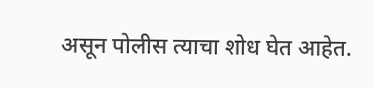असून पोलीस त्याचा शोध घेत आहेत.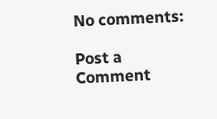No comments:

Post a Comment